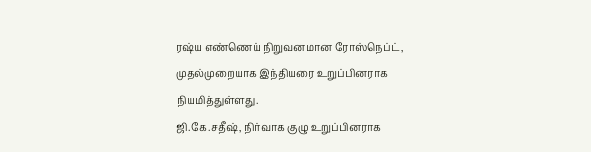ரஷ்ய எண்ணெய் நிறுவனமான ரோஸ்நெப்ட், முதல்முறையாக இந்தியரை உறுப்பினராக நியமித்துள்ளது.
ஜி.கே.சதீஷ், நிர்வாக குழு உறுப்பினராக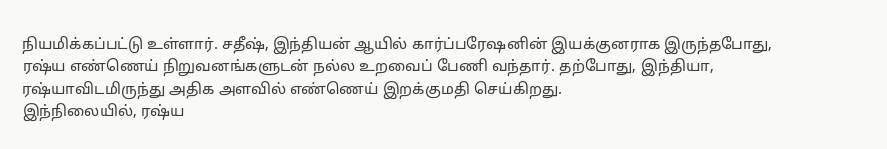நியமிக்கப்பட்டு உள்ளார். சதீஷ், இந்தியன் ஆயில் கார்ப்பரேஷனின் இயக்குனராக இருந்தபோது, ரஷ்ய எண்ணெய் நிறுவனங்களுடன் நல்ல உறவைப் பேணி வந்தார். தற்போது, இந்தியா, ரஷ்யாவிடமிருந்து அதிக அளவில் எண்ணெய் இறக்குமதி செய்கிறது.
இந்நிலையில், ரஷ்ய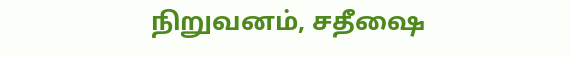நிறுவனம், சதீஷை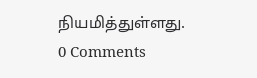நியமித்துள்ளது.
0 Comments